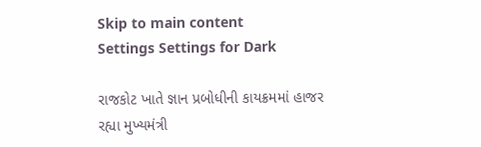Skip to main content
Settings Settings for Dark

રાજકોટ ખાતે જ્ઞાન પ્રબોધીની કાયક્રમમાં હાજર રહ્યા મુખ્યમંત્રી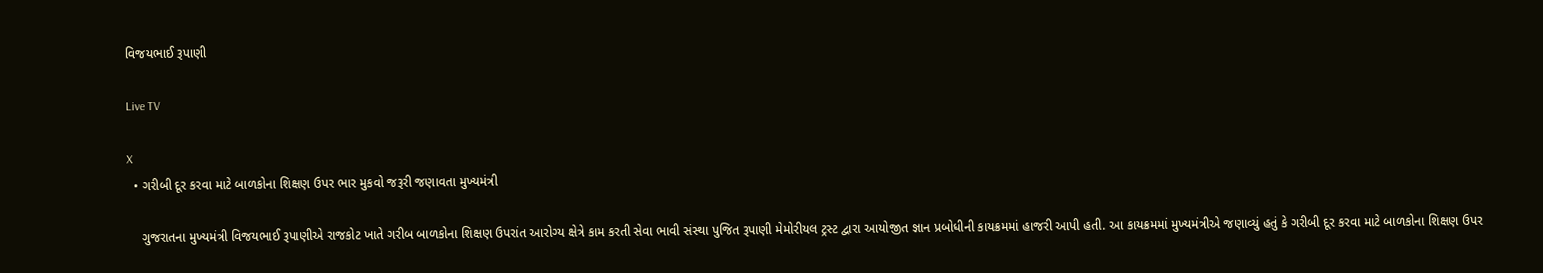વિજયભાઈ રૂપાણી

Live TV

X
  • ગરીબી દૂર કરવા માટે બાળકોના શિક્ષણ ઉપર ભાર મુકવો જરૂરી જણાવતા મુખ્યમંત્રી

    ગુજરાતના મુખ્યમંત્રી વિજયભાઈ રૂપાણીએ રાજકોટ ખાતે ગરીબ બાળકોના શિક્ષણ ઉપરાંત આરોગ્ય ક્ષેત્રે કામ કરતી સેવા ભાવી સંસ્થા પુજિત રૂપાણી મેમોરીયલ ટ્રસ્ટ દ્વારા આયોજીત જ્ઞાન પ્રબોધીની કાયક્રમમાં હાજરી આપી હતી. આ કાયક્રમમાં મુખ્યમંત્રીએ જણાવ્યું હતું કે ગરીબી દૂર કરવા માટે બાળકોના શિક્ષણ ઉપર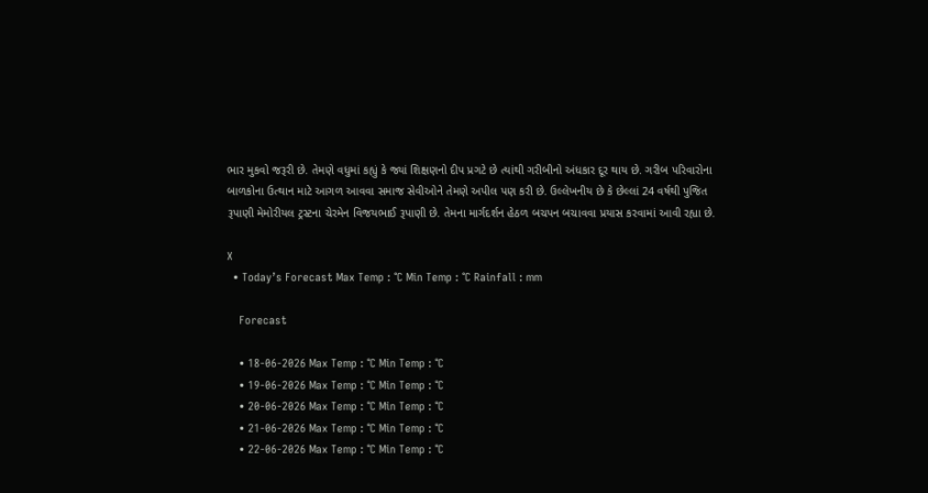ભાર મુકવો જરૂરી છે. તેમણે વધુમાં કહ્યું કે જ્યાં શિક્ષણનો દીપ પ્રગટે છે ત્યાંથી ગરીબીનો અંધકાર દૂર થાય છે. ગરીબ પરિવારોના બાળકોના ઉત્થાન માટે આગળ આવવા સમાજ સેવીઓને તેમણે અપીલ પણ કરી છે. ઉલ્લેખનીય છે કે છેલ્લાં 24 વર્ષથી પુજિત રૂપાણી મેમોરીયલ ટ્રસ્ટના ચેરમેન વિજયભાઈ રૂપાણી છે. તેમના માર્ગદર્શન હેઠળ બચપન બચાવવા પ્રયાસ કરવામાં આવી રહ્યા છે.

X
  • Today’s Forecast Max Temp : °C Min Temp : °C Rainfall : mm

    Forecast

    • 18-06-2026 Max Temp : °C Min Temp : °C
    • 19-06-2026 Max Temp : °C Min Temp : °C
    • 20-06-2026 Max Temp : °C Min Temp : °C
    • 21-06-2026 Max Temp : °C Min Temp : °C
    • 22-06-2026 Max Temp : °C Min Temp : °C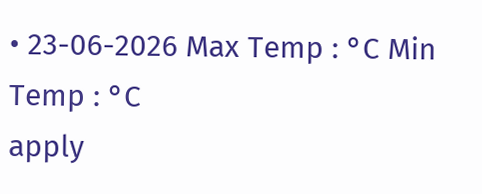• 23-06-2026 Max Temp : °C Min Temp : °C
apply